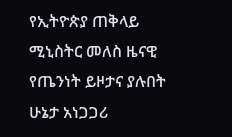የኢትዮጵያ ጠቅላይ ሚኒስትር መለስ ዜናዊ የጤንነት ይዞታና ያሉበት ሁኔታ አነጋጋሪ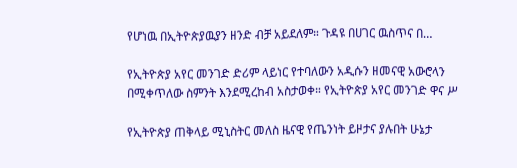የሆነዉ በኢትዮጵያዉያን ዘንድ ብቻ አይደለም። ጉዳዩ በሀገር ዉስጥና በ…

የኢትዮጵያ አየር መንገድ ድሪም ላይነር የተባለውን አዲሱን ዘመናዊ አውሮላን በሚቀጥለው ስምንት እንደሚረከብ አስታወቀ። የኢትዮጵያ አየር መንገድ ዋና ሥ

የኢትዮጵያ ጠቅላይ ሚኒስትር መለስ ዜናዊ የጤንነት ይዞታና ያሉበት ሁኔታ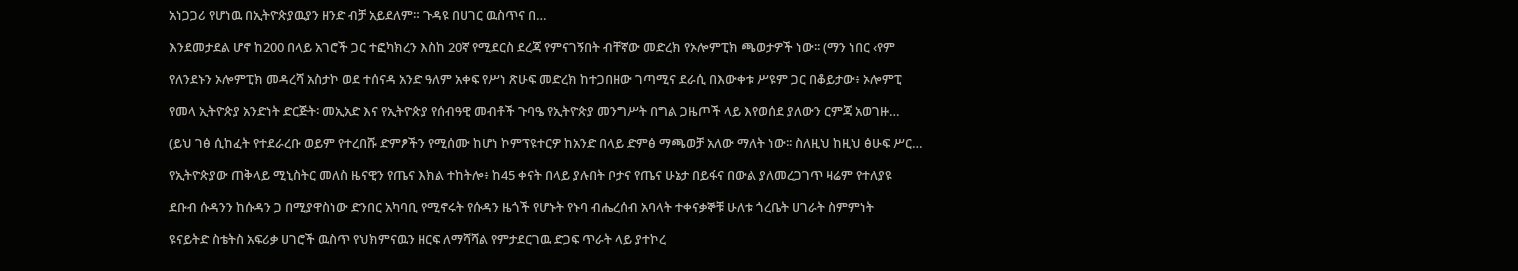አነጋጋሪ የሆነዉ በኢትዮጵያዉያን ዘንድ ብቻ አይደለም። ጉዳዩ በሀገር ዉስጥና በ…

እንደመታደል ሆኖ ከ200 በላይ አገሮች ጋር ተፎካክረን እስከ 20ኛ የሚደርስ ደረጃ የምናገኝበት ብቸኛው መድረክ የኦሎምፒክ ጫወታዎች ነው፡፡ (ማን ነበር ‹የም

የለንደኑን ኦሎምፒክ መዳረሻ አስታኮ ወደ ተሰናዳ አንድ ዓለም አቀፍ የሥነ ጽሁፍ መድረክ ከተጋበዘው ገጣሚና ደራሲ በእውቀቱ ሥዩም ጋር በቆይታው፥ ኦሎምፒ

የመላ ኢትዮጵያ አንድነት ድርጅት፡ መኢአድ እና የኢትዮጵያ የሰብዓዊ መብቶች ጉባዔ የኢትዮጵያ መንግሥት በግል ጋዜጦች ላይ እየወሰደ ያለውን ርምጃ አወገዙ…

(ይህ ገፅ ሲከፈት የተደራረቡ ወይም የተረበሹ ድምፆችን የሚሰሙ ከሆነ ኮምፕዩተርዎ ከአንድ በላይ ድምፅ ማጫወቻ አለው ማለት ነው፡፡ ስለዚህ ከዚህ ፅሁፍ ሥር…

የኢትዮጵያው ጠቅላይ ሚኒስትር መለስ ዜናዊን የጤና እክል ተከትሎ፥ ከ45 ቀናት በላይ ያሉበት ቦታና የጤና ሁኔታ በይፋና በውል ያለመረጋገጥ ዛሬም የተለያዩ

ደቡብ ሱዳንን ከሱዳን ጋ በሚያዋስነው ድንበር አካባቢ የሚኖሩት የሱዳን ዜጎች የሆኑት የኑባ ብሔረሰብ አባላት ተቀናቃኞቹ ሁለቱ ጎረቤት ሀገራት ስምምነት

ዩናይትድ ስቴትስ አፍሪቃ ሀገሮች ዉስጥ የህክምናዉን ዘርፍ ለማሻሻል የምታደርገዉ ድጋፍ ጥራት ላይ ያተኮረ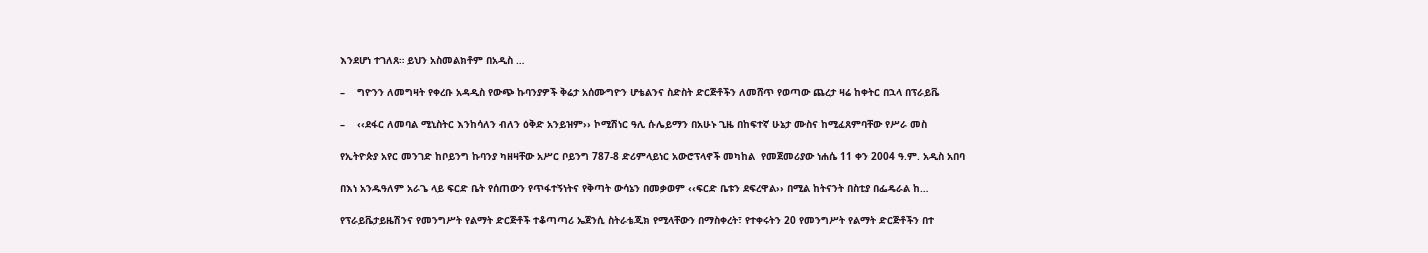እንደሆነ ተገለጸ። ይህን አስመልክቶም በአዲስ …

–    ግዮንን ለመግዛት የቀረቡ አዳዲስ የውጭ ኩባንያዎች ቅሬታ አሰሙግዮን ሆቴልንና ስድስት ድርጅቶችን ለመሸጥ የወጣው ጨረታ ዛሬ ከቀትር በኋላ በፕራይቬ

–    ‹‹ደፋር ለመባል ሚኒስትር እንከሳለን ብለን ዕቅድ አንይዝም›› ኮሚሽነር ዓሊ ሱሌይማን በአሁኑ ጊዜ በከፍተኛ ሁኔታ ሙስና ከሚፈጸምባቸው የሥራ መስ

የኢትዮጵያ አየር መንገድ ከቦይንግ ኩባንያ ካዘዛቸው አሥር ቦይንግ 787-8 ድሪምላይነር አውሮፕላኖች መካከል  የመጀመሪያው ነሐሴ 11 ቀን 2004 ዓ.ም. አዲስ አበባ

በእነ አንዱዓለም አራጌ ላይ ፍርድ ቤት የሰጠውን የጥፋተኝነትና የቅጣት ውሳኔን በመቃወም ‹‹ፍርድ ቤቱን ደፍረዋል›› በሚል ከትናንት በስቲያ በፌዴራል ከ…

የፕራይቬታይዜሽንና የመንግሥት የልማት ድርጅቶች ተቆጣጣሪ ኤጀንሲ ስትራቴጂክ የሚላቸውን በማስቀረት፣ የተቀሩትን 20 የመንግሥት የልማት ድርጅቶችን በተ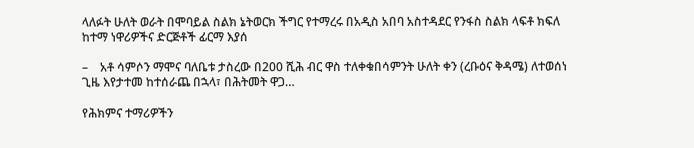ላለፉት ሁለት ወራት በሞባይል ስልክ ኔትወርክ ችግር የተማረሩ በአዲስ አበባ አስተዳደር የንፋስ ስልክ ላፍቶ ክፍለ ከተማ ነዋሪዎችና ድርጅቶች ፊርማ እያሰ

–    አቶ ሳምሶን ማሞና ባለቤቱ ታስረው በ200 ሺሕ ብር ዋስ ተለቀቁበሳምንት ሁለት ቀን (ረቡዕና ቅዳሜ) ለተወሰነ ጊዜ እየታተመ ከተሰራጨ በኋላ፣ በሕትመት ዋጋ…

የሕክምና ተማሪዎችን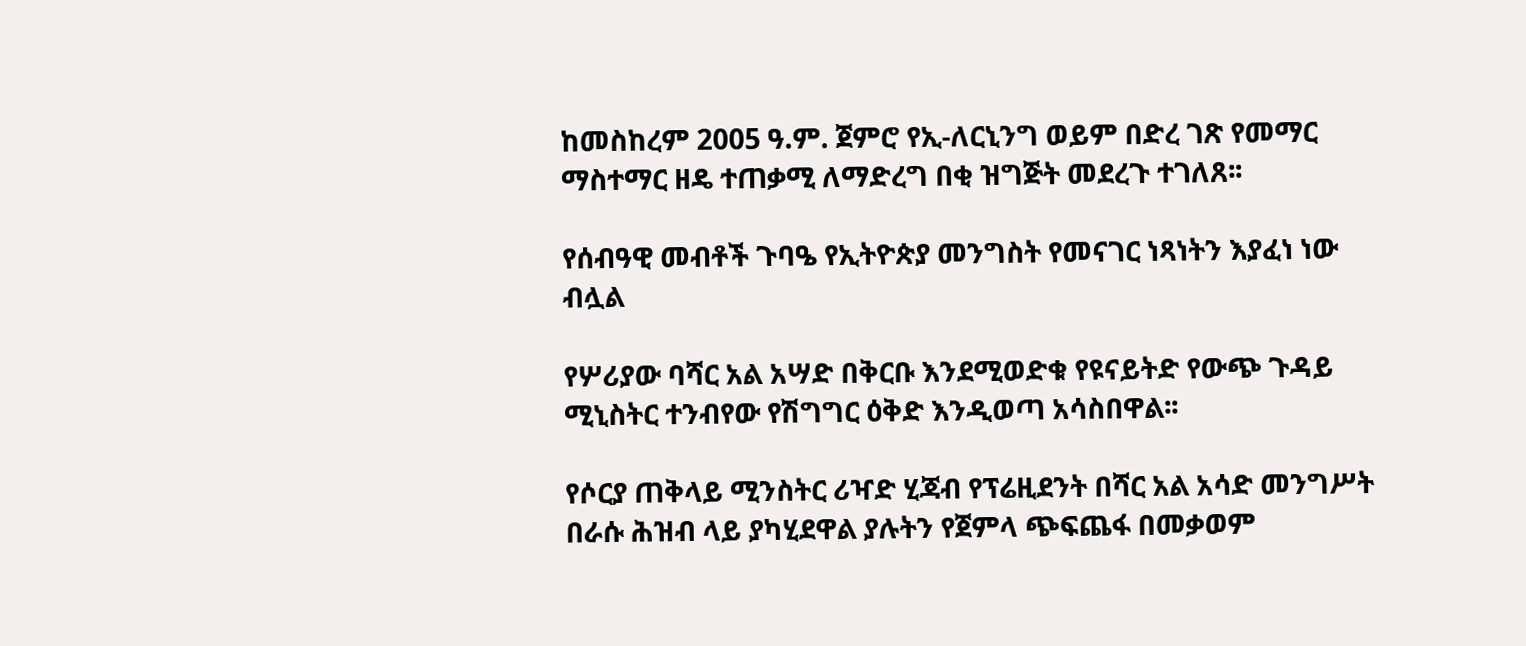ከመስከረም 2005 ዓ.ም. ጀምሮ የኢ-ለርኒንግ ወይም በድረ ገጽ የመማር ማስተማር ዘዴ ተጠቃሚ ለማድረግ በቂ ዝግጅት መደረጉ ተገለጸ፡፡

የሰብዓዊ መብቶች ጉባዔ የኢትዮጵያ መንግስት የመናገር ነጻነትን እያፈነ ነው ብሏል

የሦሪያው ባሻር አል አሣድ በቅርቡ እንደሚወድቁ የዩናይትድ የውጭ ጉዳይ ሚኒስትር ተንብየው የሽግግር ዕቅድ እንዲወጣ አሳስበዋል፡፡

የሶርያ ጠቅላይ ሚንስትር ሪዣድ ሂጃብ የፕሬዚደንት በሻር አል አሳድ መንግሥት በራሱ ሕዝብ ላይ ያካሂደዋል ያሉትን የጀምላ ጭፍጨፋ በመቃወም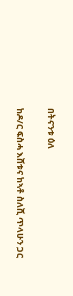በትናንቱ ዕለ

ከዶ/ር ፍስሓ እሸቱና ከኣቶ ስለሺ ጥላሁን ጋር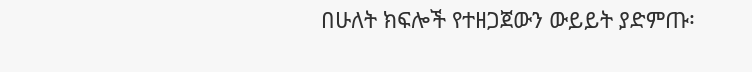በሁለት ክፍሎች የተዘጋጀውን ውይይት ያድምጡ፡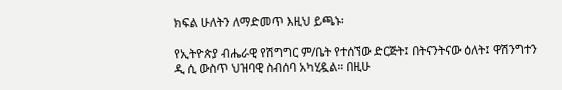ክፍል ሁለትን ለማድመጥ እዚህ ይጫኑ፡

የኢትዮጵያ ብሔራዊ የሽግግር ም/ቤት የተሰኘው ድርጅት፤ በትናንትናው ዕለት፤ ዋሽንግተን ዲ ሲ ውስጥ ህዝባዊ ስብሰባ አካሂዷል። በዚሁ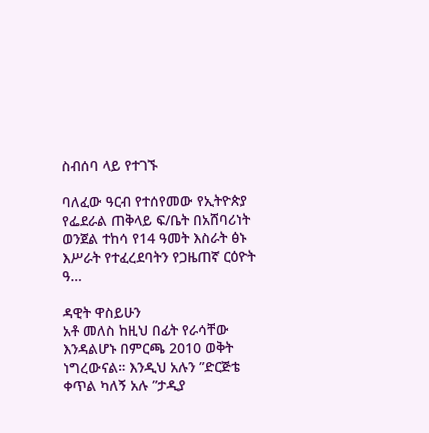ስብሰባ ላይ የተገኙ

ባለፈው ዓርብ የተሰየመው የኢትዮጵያ የፌደራል ጠቅላይ ፍ/ቤት በአሸባሪነት ወንጀል ተከሳ የ14 ዓመት እስራት ፅኑ እሥራት የተፈረደባትን የጋዜጠኛ ርዕዮት ዓ…

ዳዊት ዋስይሁን
አቶ መለስ ከዚህ በፊት የራሳቸው እንዳልሆኑ በምርጫ 2010 ወቅት ነግረውናል። እንዲህ አሉን ”ድርጅቴ ቀጥል ካለኝ አሉ ”ታዲያ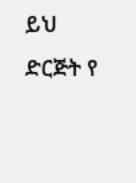ይህ ድርጅት የ